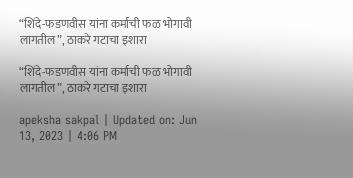“शिंदे-फडणवीस यांना कर्माची फळ भोगावी लागतील”, ठाकरे गटाचा इशारा

“शिंदे-फडणवीस यांना कर्माची फळ भोगावी लागतील”, ठाकरे गटाचा इशारा

apeksha sakpal | Updated on: Jun 13, 2023 | 4:06 PM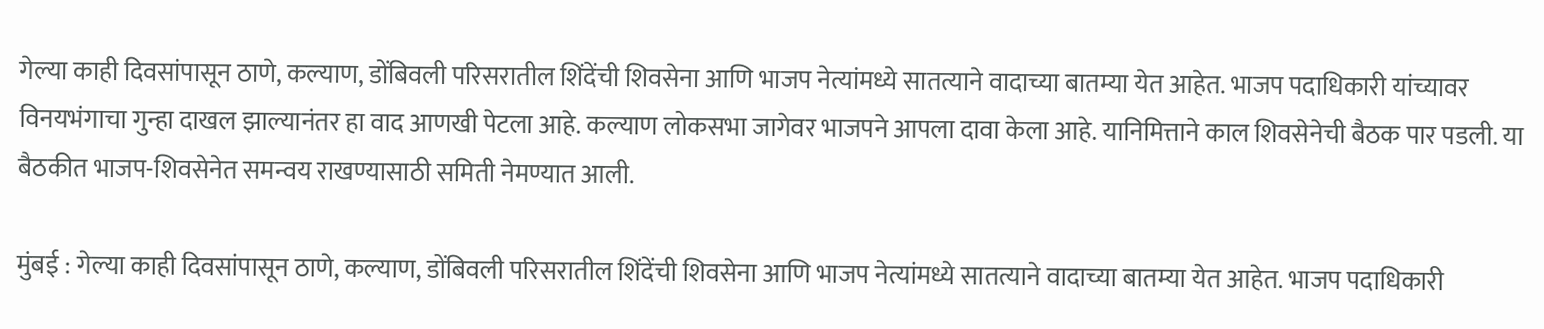गेल्या काही दिवसांपासून ठाणे, कल्याण, डोंबिवली परिसरातील शिंदेंची शिवसेना आणि भाजप नेत्यांमध्ये सातत्याने वादाच्या बातम्या येत आहेत. भाजप पदाधिकारी यांच्यावर विनयभंगाचा गुन्हा दाखल झाल्यानंतर हा वाद आणखी पेटला आहे. कल्याण लोकसभा जागेवर भाजपने आपला दावा केला आहे. यानिमित्ताने काल शिवसेनेची बैठक पार पडली. या बैठकीत भाजप-शिवसेनेत समन्वय राखण्यासाठी समिती नेमण्यात आली.

मुंबई : गेल्या काही दिवसांपासून ठाणे, कल्याण, डोंबिवली परिसरातील शिंदेंची शिवसेना आणि भाजप नेत्यांमध्ये सातत्याने वादाच्या बातम्या येत आहेत. भाजप पदाधिकारी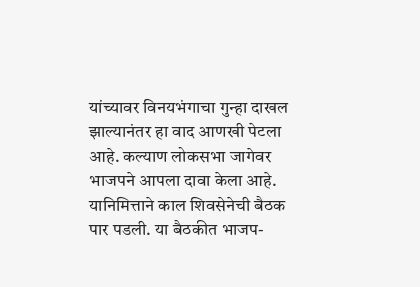यांच्यावर विनयभंगाचा गुन्हा दाखल झाल्यानंतर हा वाद आणखी पेटला आहे. कल्याण लोकसभा जागेवर भाजपने आपला दावा केला आहे. यानिमित्ताने काल शिवसेनेची बैठक पार पडली. या बैठकीत भाजप-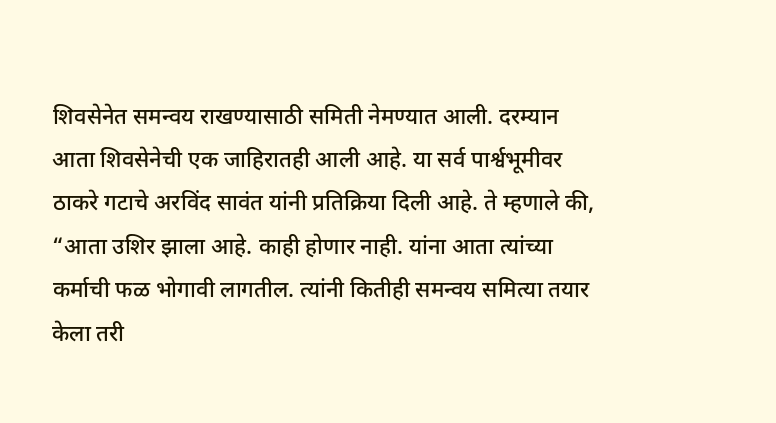शिवसेनेत समन्वय राखण्यासाठी समिती नेमण्यात आली. दरम्यान आता शिवसेनेची एक जाहिरातही आली आहे. या सर्व पार्श्वभूमीवर ठाकरे गटाचे अरविंद सावंत यांनी प्रतिक्रिया दिली आहे. ते म्हणाले की, “आता उशिर झाला आहे. काही होणार नाही. यांना आता त्यांच्या कर्माची फळ भोगावी लागतील. त्यांनी कितीही समन्वय समित्या तयार केला तरी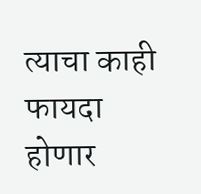त्याचा काही फायदा होणार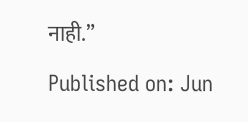नाही.”

Published on: Jun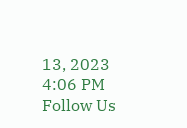13, 2023 4:06 PM
Follow Us